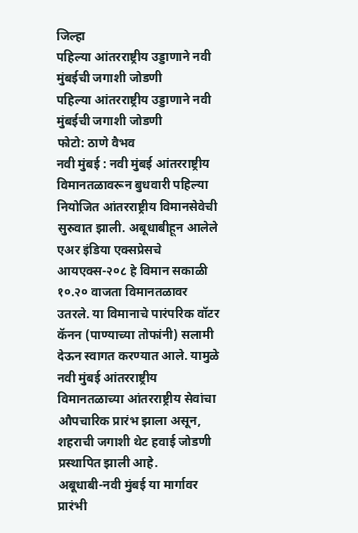जिल्हा
पहिल्या आंतरराष्ट्रीय उड्डाणाने नवी मुंबईची जगाशी जोडणी
पहिल्या आंतरराष्ट्रीय उड्डाणाने नवी मुंबईची जगाशी जोडणी
फोटो: ठाणे वैभव
नवी मुंबई : नवी मुंबई आंतरराष्ट्रीय विमानतळावरून बुधवारी पहिल्या नियोजित आंतरराष्ट्रीय विमानसेवेची सुरुवात झाली. अबूधाबीहून आलेले एअर इंडिया एक्सप्रेसचे आयएक्स-२०८ हे विमान सकाळी १०.२० वाजता विमानतळावर उतरले. या विमानाचे पारंपरिक वॉटर कॅनन (पाण्याच्या तोफांनी) सलामी देऊन स्वागत करण्यात आले. यामुळे नवी मुंबई आंतरराष्ट्रीय विमानतळाच्या आंतरराष्ट्रीय सेवांचा औपचारिक प्रारंभ झाला असून, शहराची जगाशी थेट हवाई जोडणी प्रस्थापित झाली आहे.
अबूधाबी-नवी मुंबई या मार्गावर प्रारंभी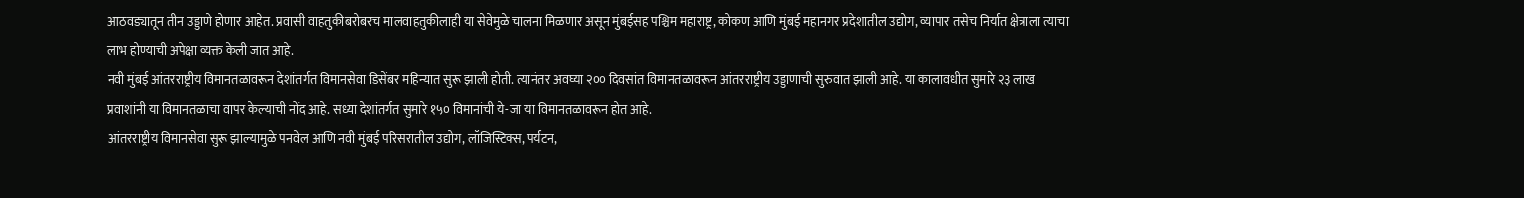आठवड्यातून तीन उड्डाणे होणार आहेत. प्रवासी वाहतुकीबरोबरच मालवाहतुकीलाही या सेवेमुळे चालना मिळणार असून मुंबईसह पश्चिम महाराष्ट्र, कोकण आणि मुंबई महानगर प्रदेशातील उद्योग, व्यापार तसेच निर्यात क्षेत्राला त्याचा लाभ होण्याची अपेक्षा व्यक्त केली जात आहे.
नवी मुंबई आंतरराष्ट्रीय विमानतळावरून देशांतर्गत विमानसेवा डिसेंबर महिन्यात सुरू झाली होती. त्यानंतर अवघ्या २०० दिवसांत विमानतळावरून आंतरराष्ट्रीय उड्डाणाची सुरुवात झाली आहे. या कालावधीत सुमारे २३ लाख प्रवाशांनी या विमानतळाचा वापर केल्याची नोंद आहे. सध्या देशांतर्गत सुमारे १५० विमानांची ये-जा या विमानतळावरून होत आहे.
आंतरराष्ट्रीय विमानसेवा सुरू झाल्यामुळे पनवेल आणि नवी मुंबई परिसरातील उद्योग, लॉजिस्टिक्स, पर्यटन,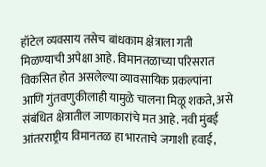हॉटेल व्यवसाय तसेच बांधकाम क्षेत्राला गती मिळण्याची अपेक्षा आहे. विमानतळाच्या परिसरात विकसित होत असलेल्या व्यावसायिक प्रकल्पांना आणि गुंतवणुकीलाही यामुळे चालना मिळू शकते, असे संबंधित क्षेत्रातील जाणकारांचे मत आहे. नवी मुंबई आंतरराष्ट्रीय विमानतळ हा भारताचे जगाशी हवाई,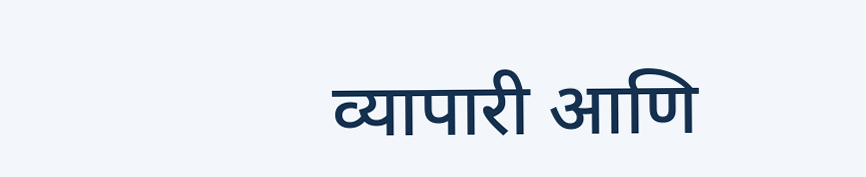व्यापारी आणि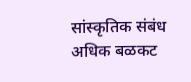सांस्कृतिक संबंध अधिक बळकट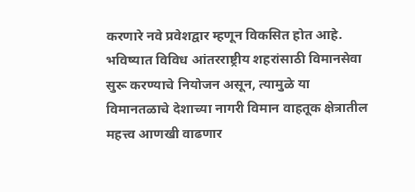करणारे नवे प्रवेशद्वार म्हणून विकसित होत आहे. भविष्यात विविध आंतरराष्ट्रीय शहरांसाठी विमानसेवा सुरू करण्याचे नियोजन असून, त्यामुळे या विमानतळाचे देशाच्या नागरी विमान वाहतूक क्षेत्रातील महत्त्व आणखी वाढणार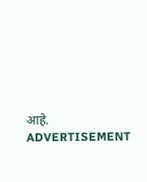आहे.
ADVERTISEMENT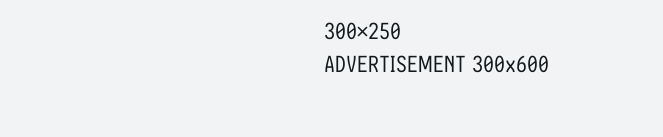300×250
ADVERTISEMENT 300x600